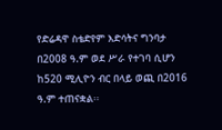የድሬዳዋ ስቴድየም እድሳትና ግንባታ በ2008 ዓ.ም ወደ ሥራ የተገባ ሲሆን ከ520 ሚሊዮን ብር በላይ ወጪ በ2016 ዓ.ም ተጠናቋል፡፡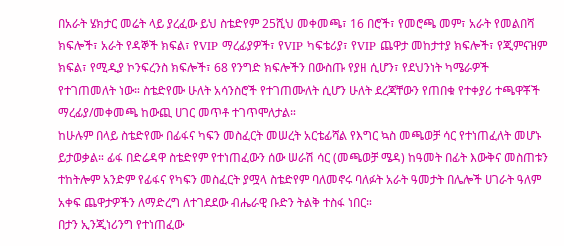በአራት ሄክታር መሬት ላይ ያረፈው ይህ ስቴድየም 25ሺህ መቀመጫ፣ 16 በሮች፣ የመሮጫ መም፣ አራት የመልበሻ ክፍሎች፣ አራት የዳኞች ክፍል፣ የVIP ማረፊያዎች፣ የVIP ካፍቴሪያ፣ የVIP ጨዋታ መከታተያ ክፍሎች፣ የጂምናዝም ክፍል፣ የሚዲያ ኮንፍረንስ ክፍሎች፣ 68 የንግድ ክፍሎችን በውስጡ የያዘ ሲሆን፣ የደህንነት ካሜራዎች የተገጠመለት ነው። ስቴድየሙ ሁለት አሳንስሮች የተገጠሙለት ሲሆን ሁለት ደረጃቸውን የጠበቁ የተቀያሪ ተጫዋቾች ማረፊያ/መቀመጫ ከውጪ ሀገር መጥቶ ተገጥሞለታል።
ከሁሉም በላይ ስቴድየሙ በፊፋና ካፍን መስፈርት መሠረት አርቴፊሻል የእግር ኳስ መጫወቻ ሳር የተነጠፈለት መሆኑ ይታወቃል። ፊፋ በድሬዳዋ ስቴድየም የተነጠፈውን ሰው ሠራሽ ሳር (መጫወቻ ሜዳ) ከዓመት በፊት እውቅና መስጠቱን ተከትሎም አንድም የፊፋና የካፍን መስፈርት ያሟላ ስቴድየም ባለመኖሩ ባለፉት አራት ዓመታት በሌሎች ሀገራት ዓለም አቀፍ ጨዋታዎችን ለማድረግ ለተገደደው ብሔራዊ ቡድን ትልቅ ተስፋ ነበር።
በታን ኢንጂነሪንግ የተነጠፈው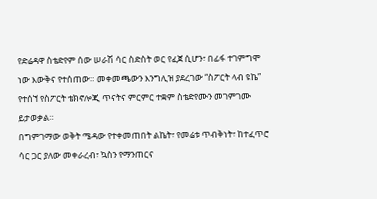የድሬዳዋ ስቴድየም ሰው ሠራሽ ሳር ስድስት ወር የፈጀ ሲሆን፣ በፊፋ ተገምግሞ ነው እውቅና የተሰጠው። መቀመጫውን እንግሊዝ ያደረገው “ስፖርት ላብ ዩኬ” የተሰኘ የስፖርት ቴክኖሎጂ ጥናትና ምርምር ተቋም ስቴድየሙን መገምገሙ ይታወቃል።
በግምገማው ወቅት ሜዳው የተቀመጠበት ልኬት፣ የመሬቱ ጥብቅነት፣ ከተፈጥሮ ሳር ጋር ያለው መቀራረብ፣ ኳስን የማንጠርና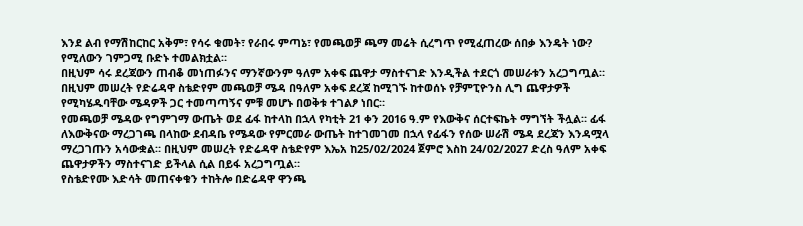እንደ ልብ የማሽከርከር አቅም፣ የሳሩ ቁመት፣ የራበሩ ምጣኔ፣ የመጫወቻ ጫማ መሬት ሲረግጥ የሚፈጠረው ሰበቃ እንዴት ነው? የሚለውን ገምጋሚ ቡድኑ ተመልክቷል።
በዚህም ሳሩ ደረጃውን ጠብቆ መነጠፉንና ማንኛውንም ዓለም አቀፍ ጨዋታ ማስተናገድ እንዲችል ተደርጎ መሠራቱን አረጋግጧል። በዚህም መሠረት የድሬዳዋ ስቴድየም መጫወቻ ሜዳ በዓለም አቀፍ ደረጃ ከሚገኙ ከተወሰኑ የቻምፒዮንስ ሊግ ጨዋታዎች የሚካሄዱባቸው ሜዳዎች ጋር ተመጣጣኝና ምቹ መሆኑ በወቅቱ ተገልፆ ነበር።
የመጫወቻ ሜዳው የግምገማ ውጤት ወደ ፊፋ ከተላከ በኋላ የካቲት 21 ቀን 2016 ዓ.ም የእውቅና ሰርተፍኬት ማግኘት ችሏል። ፊፋ ለእውቅናው ማረጋገጫ በላከው ደብዳቤ የሜዳው የምርመራ ውጤት ከተገመገመ በኋላ የፊፋን የሰው ሠራሽ ሜዳ ደረጃን እንዳሟላ ማረጋገጡን አሳውቋል። በዚህም መሠረት የድሬዳዋ ስቴድየም እኤአ ከ25/02/2024 ጀምሮ እስከ 24/02/2027 ድረስ ዓለም አቀፍ ጨዋታዎችን ማስተናገድ ይችላል ሲል በይፋ አረጋግጧል።
የስቴድየሙ እድሳት መጠናቀቁን ተከትሎ በድሬዳዋ ዋንጫ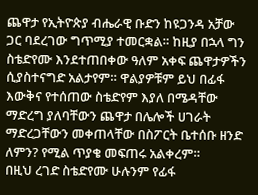ጨዋታ የኢትዮጵያ ብሔራዊ ቡድን ከዩጋንዳ አቻው ጋር ባደረገው ግጥሚያ ተመርቋል። ከዚያ በኋላ ግን ስቴድየሙ እንደተጠበቀው ዓለም አቀፍ ጨዋታዎችን ሲያስተናግድ አልታየም። ዋልያዎቹም ይህ በፊፋ እውቅና የተሰጠው ስቴድየም እያለ በሜዳቸው ማድረግ ያለባቸውን ጨዋታ በሌሎች ሀገራት ማድረጋቸውን መቀጠላቸው በስፖርት ቤተሰቡ ዘንድ ለምን? የሚል ጥያቄ መፍጠሩ አልቀረም።
በዚህ ረገድ ስቴድየሙ ሁሉንም የፊፋ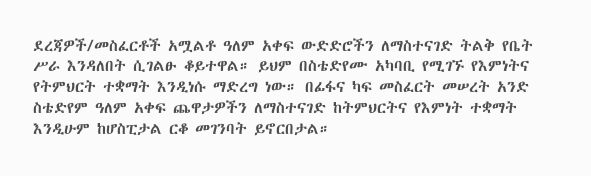ደረጃዎች/መስፈርቶች አሟልቶ ዓለም አቀፍ ውድድሮችን ለማስተናገድ ትልቅ የቤት ሥራ እንዳለበት ሲገልፁ ቆይተዋል። ይህም በስቴድየሙ አካባቢ የሚገኙ የእምነትና የትምህርት ተቋማት እንዲነሱ ማድረግ ነው። በፊፋና ካፍ መስፈርት መሠረት አንድ ስቴድየም ዓለም አቀፍ ጨዋታዎችን ለማስተናገድ ከትምህርትና የእምነት ተቋማት እንዲሁም ከሆስፒታል ርቆ መገንባት ይኖርበታል።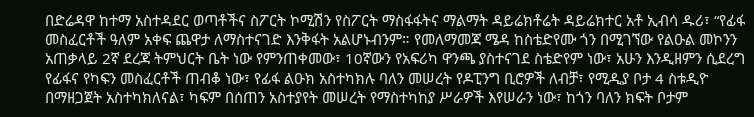በድሬዳዋ ከተማ አስተዳደር ወጣቶችና ስፖርት ኮሚሽን የስፖርት ማስፋፋትና ማልማት ዳይሬክቶሬት ዳይሬክተር አቶ ኢብሳ ዱሪ፣ “የፊፋ መስፈርቶች ዓለም አቀፍ ጨዋታ ለማስተናገድ እንቅፋት አልሆኑብንም። የመለማመጃ ሜዳ ከስቴድየሙ ጎን በሚገኘው የልዑል መኮንን አጠቃላይ 2ኛ ደረጃ ትምህርት ቤት ነው የምንጠቀመው፣ 10ኛውን የአፍሪካ ዋንጫ ያስተናገደ ስቴድየም ነው፣ አሁን እንዲዘምን ሲደረግ የፊፋና የካፍን መስፈርቶች ጠብቆ ነው፣ የፊፋ ልዑክ አስተካክሉ ባለን መሠረት የዶፒንግ ቢሮዎች ለብቻ፣ የሚዲያ ቦታ 4 ስቱዲዮ በማዘጋጀት አስተካክለናል፣ ካፍም በሰጠን አስተያየት መሠረት የማስተካከያ ሥራዎች እየሠራን ነው፣ ከጎን ባለን ክፍት ቦታም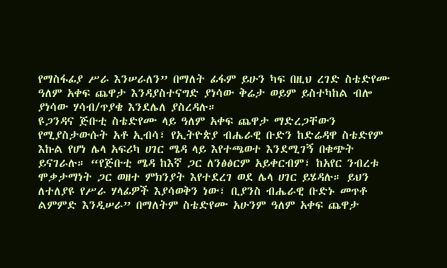የማስፋፊያ ሥራ እንሠራለን” በማለት ፊፋም ይሁን ካፍ በዚህ ረገድ ስቴድየሙ ዓለም አቀፍ ጨዋታ እንዳያስተናግድ ያነሳው ቅሬታ ወይም ይስተካከል ብሎ ያነሳው ሃሳብ/ጥያቄ እንደሌለ ያስረዳሉ።
ዩጋንዳና ጅቡቲ ስቴድየሙ ላይ ዓለም አቀፍ ጨዋታ ማድረጋቸውን የሚያስታውሱት አቶ ኢብሳ፣ የኢትዮጵያ ብሔራዊ ቡድን ከድሬዳዋ ስቴድየም እኩል የሆነ ሌላ አፍሪካ ሀገር ሜዳ ላይ እየተጫወተ እንደሚገኝ በቁጭት ይናገራሉ። “የጅቡቲ ሜዳ ከእኛ ጋር ለንፅፅርም አይቀርብም፣ ከአየር ንብረቱ ሞቃታማነት ጋር ወዘተ ምክንያት እየተደረገ ወደ ሌላ ሀገር ይሄዳሉ። ይህን ለተለያዩ የሥራ ሃላፊዎች እያሳወቅን ነው፣ ቢያንስ ብሔራዊ ቡድኑ መጥቶ ልምምድ እንዲሠራ” በማለትም ስቴድየሙ አሁንም ዓለም አቀፍ ጨዋታ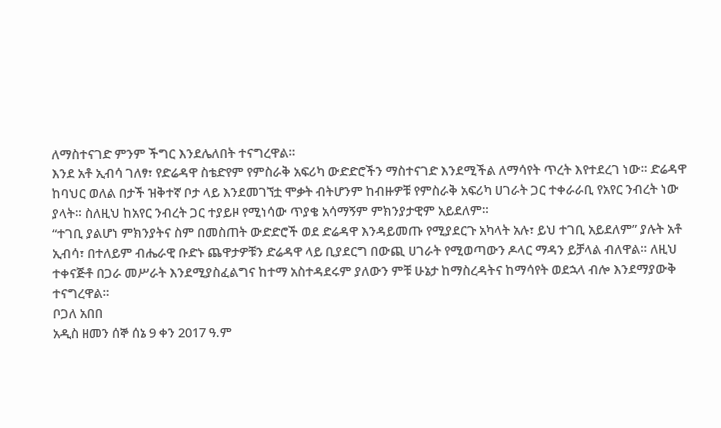ለማስተናገድ ምንም ችግር እንደሌለበት ተናግረዋል።
እንደ አቶ ኢብሳ ገለፃ፣ የድሬዳዋ ስቴድየም የምስራቅ አፍሪካ ውድድሮችን ማስተናገድ እንደሚችል ለማሳየት ጥረት እየተደረገ ነው። ድሬዳዋ ከባህር ወለል በታች ዝቅተኛ ቦታ ላይ እንደመገኘቷ ሞቃት ብትሆንም ከብዙዎቹ የምስራቅ አፍሪካ ሀገራት ጋር ተቀራራቢ የአየር ንብረት ነው ያላት። ስለዚህ ከአየር ንብረት ጋር ተያይዞ የሚነሳው ጥያቄ አሳማኝም ምክንያታዊም አይደለም።
“ተገቢ ያልሆነ ምክንያትና ስም በመስጠት ውድድሮች ወደ ድሬዳዋ እንዳይመጡ የሚያደርጉ አካላት አሉ፣ ይህ ተገቢ አይደለም” ያሉት አቶ ኢብሳ፣ በተለይም ብሔራዊ ቡድኑ ጨዋታዎቹን ድሬዳዋ ላይ ቢያደርግ በውጪ ሀገራት የሚወጣውን ዶላር ማዳን ይቻላል ብለዋል። ለዚህ ተቀናጅቶ በጋራ መሥራት እንደሚያስፈልግና ከተማ አስተዳደሩም ያለውን ምቹ ሁኔታ ከማስረዳትና ከማሳየት ወደኋላ ብሎ እንደማያውቅ ተናግረዋል።
ቦጋለ አበበ
አዲስ ዘመን ሰኞ ሰኔ 9 ቀን 2017 ዓ.ም